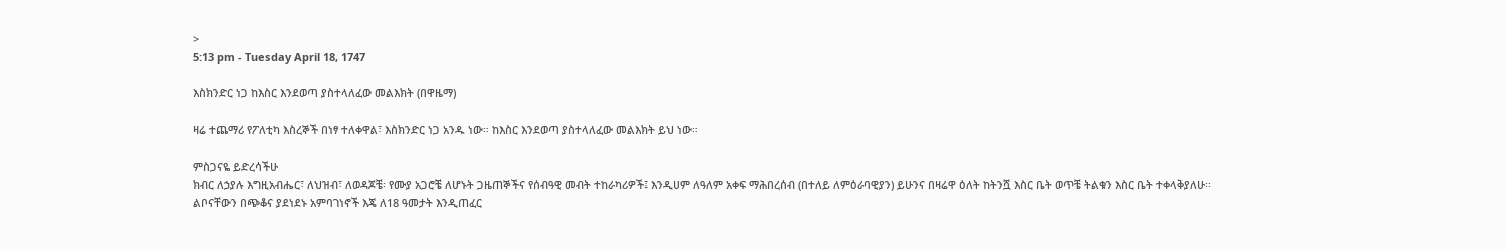>
5:13 pm - Tuesday April 18, 1747

እስክንድር ነጋ ከእስር እንደወጣ ያስተላለፈው መልእክት (በዋዜማ)

ዛሬ ተጨማሪ የፖለቲካ እስረኞች በነፃ ተለቀዋል፣ እስክንድር ነጋ አንዱ ነው። ከእስር እንደወጣ ያስተላለፈው መልእክት ይህ ነው።

ምስጋናዬ ይድረሳችሁ
ክብር ለኃያሉ እግዚአብሔር፣ ለህዝብ፣ ለወዳጆቼ፡ የሙያ አጋሮቼ ለሆኑት ጋዜጠኞችና የሰብዓዊ መብት ተከራካሪዎች፤ እንዲሀም ለዓለም አቀፍ ማሕበረሰብ (በተለይ ለምዕራባዊያን) ይሁንና በዛሬዋ ዕለት ከትንሿ እስር ቤት ወጥቼ ትልቁን እስር ቤት ተቀላቅያለሁ፡፡ ልቦናቸውን በጭቆና ያደነደኑ አምባገነኖች እጄ ለ18 ዓመታት እንዲጠፈር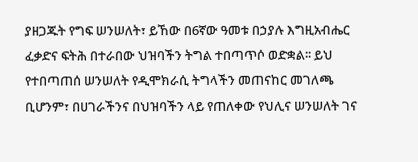ያዘጋጁት የግፍ ሠንሠለት፣ ይኸው በ6ኛው ዓመቱ በኃያሉ እግዚአብሔር ፈቃድና ፍትሕ በተራበው ህዝባችን ትግል ተበጣጥሶ ወድቋል፡፡ ይህ የተበጣጠሰ ሠንሠለት የዲሞክራሲ ትግላችን መጠናከር መገለጫ ቢሆንም፣ በሀገራችንና በህዝባችን ላይ የጠለቀው የህሊና ሠንሠለት ገና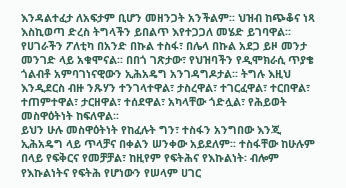እንዳልተፈታ ለአፍታም ቢሆን መዘንጋት አንችልም፡፡ ህዝብ ከጭቆና ነጻ እስኪወጣ ድረስ ትግላችን ይበልጥ እየተጋጋለ መሄድ ይገባዋል፡፡
የሀገራችን ፖለቲካ በአንድ በኩል ተስፋ፣ በሌላ በኩል አደጋ ይዞ መንታ መንገድ ላይ አቁሞናል፡፡ በበጎ ገጽታው፣ የህዝባችን የዲሞክራሲ ጥያቄ ጎልብቶ አምባገነናዊውን ኢሕአዴግ አንገዳግዶታል፡፡ ትግሉ እዚህ እንዲደርስ ብዙ ንጹሃን ተንገላተዋል፣ ታስረዋል፣ ተገርፈዋል፣ ተርበዋል፣ ተጠምተዋል፣ ታርዘዋል፣ ተሰደዋል፣ አካላቸው ጎድሏል፣ የሕይወት መስዋዕትነት ከፍለዋል፡፡
ይህን ሁሉ መስዋዕትነት የከፈሉት ግን፣ ተስፋን አንግበው እንጂ ኢሕአዴግ ላይ ጥላቻና በቀልን ሠንቀው አይደለም፡፡ ተስፋቸው ከሁሉም በላይ የፍቅርና የመቻቻል፣ ከዚየም የፍትሕና የእኩልነት፡ ብሎም የእኩልነትና የፍትሕ የሆነውን የሠላም ሀገር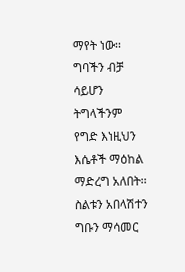ማየት ነው፡፡ ግባችን ብቻ ሳይሆን ትግላችንም የግድ እነዚህን እሴቶች ማዕከል ማድረግ አለበት፡፡ ስልቱን አበላሽተን ግቡን ማሳመር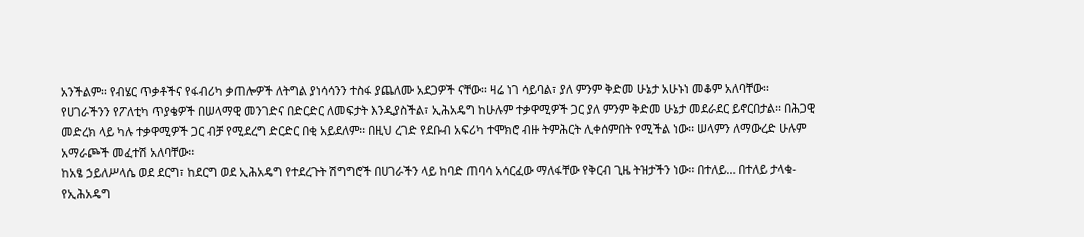አንችልም፡፡ የብሄር ጥቃቶችና የፋብሪካ ቃጠሎዎች ለትግል ያነሳሳንን ተስፋ ያጨለሙ አደጋዎች ናቸው፡፡ ዛሬ ነገ ሳይባል፣ ያለ ምንም ቅድመ ሁኔታ አሁኑነ መቆም አለባቸው፡፡
የሀገራችንን የፖለቲካ ጥያቄዎች በሠላማዊ መንገድና በድርድር ለመፍታት እንዲያስችል፣ ኢሕአዴግ ከሁሉም ተቃዋሚዎች ጋር ያለ ምንም ቅድመ ሁኔታ መደራደር ይኖርበታል፡፡ በሕጋዊ መድረክ ላይ ካሉ ተቃዋሚዎች ጋር ብቻ የሚደረግ ድርድር በቂ አይደለም፡፡ በዚህ ረገድ የደቡብ አፍሪካ ተሞክሮ ብዙ ትምሕርት ሊቀሰምበት የሚችል ነው፡፡ ሠላምን ለማውረድ ሁሉም አማራጮች መፈተሽ አለባቸው፡፡
ከአፄ ኃይለሥላሴ ወደ ደርግ፣ ከደርግ ወደ ኢሕአዴግ የተደረጉት ሽግግሮች በሀገራችን ላይ ከባድ ጠባሳ አሳርፈው ማለፋቸው የቅርብ ጊዜ ትዝታችን ነው፡፡ በተለይ… በተለይ ታላቁ-የኢሕአዴግ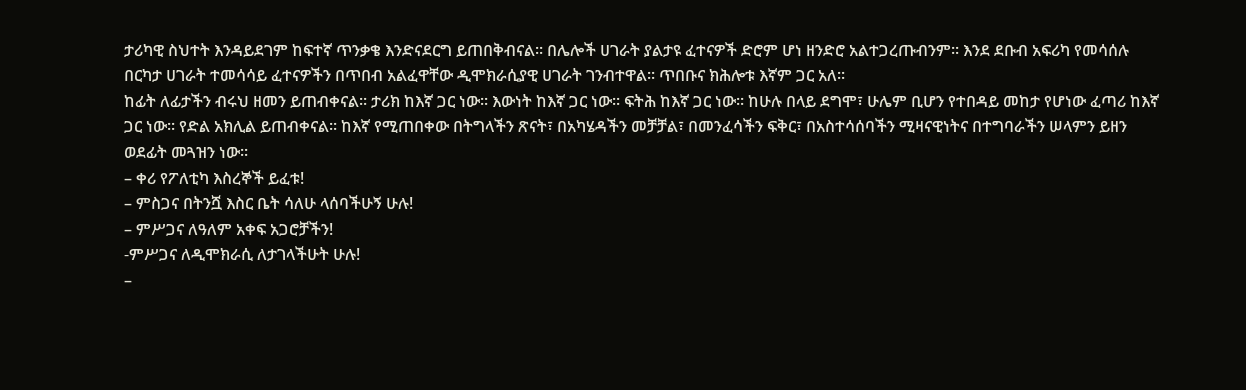ታሪካዊ ስህተት እንዳይደገም ከፍተኛ ጥንቃቄ እንድናደርግ ይጠበቅብናል፡፡ በሌሎች ሀገራት ያልታዩ ፈተናዎች ድሮም ሆነ ዘንድሮ አልተጋረጡብንም፡፡ እንደ ደቡብ አፍሪካ የመሳሰሉ በርካታ ሀገራት ተመሳሳይ ፈተናዎችን በጥበብ አልፈዋቸው ዲሞክራሲያዊ ሀገራት ገንብተዋል፡፡ ጥበቡና ክሕሎቱ እኛም ጋር አለ፡፡
ከፊት ለፊታችን ብሩህ ዘመን ይጠብቀናል፡፡ ታሪክ ከእኛ ጋር ነው፡፡ እውነት ከእኛ ጋር ነው፡፡ ፍትሕ ከእኛ ጋር ነው፡፡ ከሁሉ በላይ ደግሞ፣ ሁሌም ቢሆን የተበዳይ መከታ የሆነው ፈጣሪ ከእኛ ጋር ነው፡፡ የድል አክሊል ይጠብቀናል፡፡ ከእኛ የሚጠበቀው በትግላችን ጽናት፣ በአካሄዳችን መቻቻል፣ በመንፈሳችን ፍቅር፣ በአስተሳሰባችን ሚዛናዊነትና በተግባራችን ሠላምን ይዘን ወደፊት መጓዝን ነው፡፡
– ቀሪ የፖለቲካ እስረኞች ይፈቱ!
– ምስጋና በትንሿ እስር ቤት ሳለሁ ላሰባችሁኝ ሁሉ!
– ምሥጋና ለዓለም አቀፍ አጋሮቻችን!
-ምሥጋና ለዲሞክራሲ ለታገላችሁት ሁሉ!
–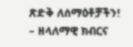ጽድቅ ለሰማዕቶቻችን!
– ዘላለማዊ ክብርና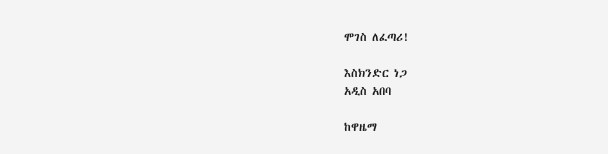ሞገስ ለፈጣሪ!

እስክንድር ነጋ
አዲስ አበባ

ከዋዜማ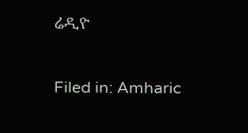ሬዲዮ

Filed in: Amharic